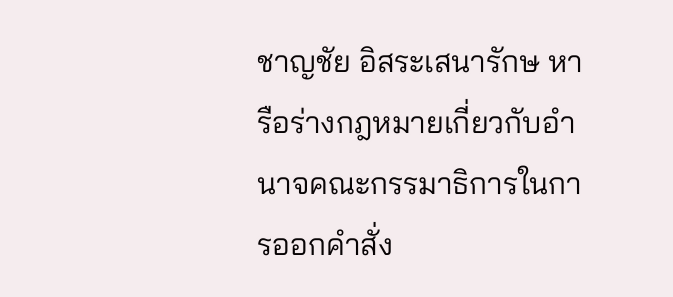ชาญชัย อิสระเสนารักษ หารือร่างกฎหมายเกี่ยวกับอำนาจคณะกรรมาธิการในการออกคำสั่ง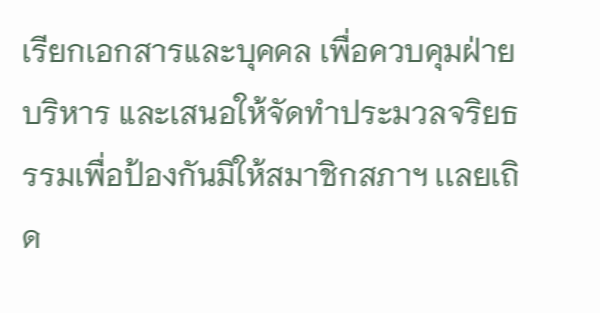เรียกเอกสารและบุคคล เพื่อควบคุมฝ่ายบริหาร และเสนอให้จัดทำประมวลจริยธรรมเพื่อป้องกันมิให้สมาชิกสภาฯ เเลยเถิด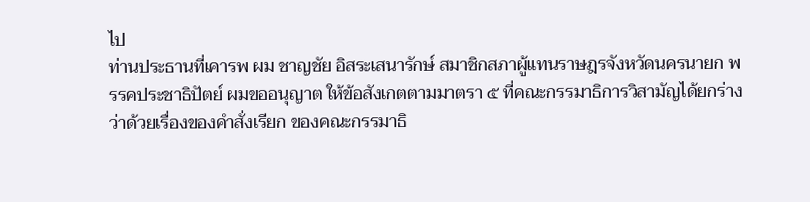ไป
ท่านประธานที่เคารพ ผม ชาญชัย อิสระเสนารักษ์ สมาชิกสภาผู้แทนราษฎรจังหวัดนครนายก พรรคประชาธิปัตย์ ผมขออนุญาต ให้ข้อสังเกตตามมาตรา ๕ ที่คณะกรรมาธิการวิสามัญได้ยกร่างว่าด้วยเรื่องของคําสั่งเรียก ของคณะกรรมาธิ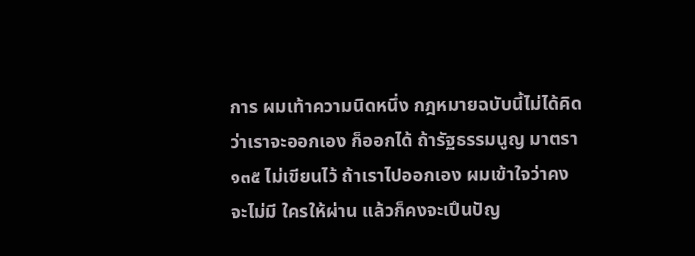การ ผมเท้าความนิดหนึ่ง กฎหมายฉบับนี้ไม่ได้คิดว่าเราจะออกเอง ก็ออกได้ ถ้ารัฐธรรมนูญ มาตรา ๑๓๕ ไม่เขียนไว้ ถ้าเราไปออกเอง ผมเข้าใจว่าคงจะไม่มี ใครให้ผ่าน แล้วก็คงจะเปึนปัญ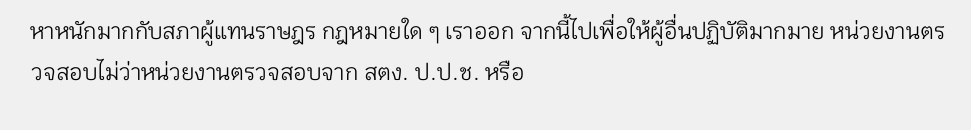หาหนักมากกับสภาผู้แทนราษฎร กฎหมายใด ๆ เราออก จากนี้ไปเพื่อให้ผู้อื่นปฏิบัติมากมาย หน่วยงานตรวจสอบไม่ว่าหน่วยงานตรวจสอบจาก สตง. ป.ป.ช. หรือ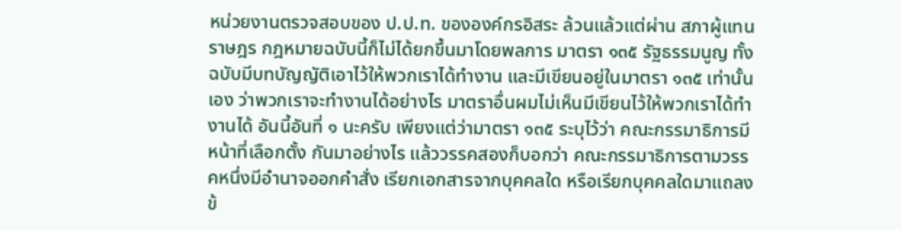หน่วยงานตรวจสอบของ ป.ป.ท. ขององค์กรอิสระ ล้วนแล้วแต่ผ่าน สภาผู้แทนราษฎร กฎหมายฉบับนี้ก็ไม่ได้ยกขึ้นมาโดยพลการ มาตรา ๑๓๕ รัฐธรรมนูญ ทั้งฉบับมีบทบัญญัติเอาไว้ให้พวกเราได้ทํางาน และมีเขียนอยู่ในมาตรา ๑๓๕ เท่านั้นเอง ว่าพวกเราจะทํางานได้อย่างไร มาตราอื่นผมไม่เห็นมีเขียนไว้ให้พวกเราได้ทํางานได้ อันนี้อันที่ ๑ นะครับ เพียงแต่ว่ามาตรา ๑๓๕ ระบุไว้ว่า คณะกรรมาธิการมีหน้าที่เลือกตั้ง กันมาอย่างไร แล้ววรรคสองก็บอกว่า คณะกรรมาธิการตามวรรคหนึ่งมีอํานาจออกคําสั่ง เรียกเอกสารจากบุคคลใด หรือเรียกบุคคลใดมาแถลงข้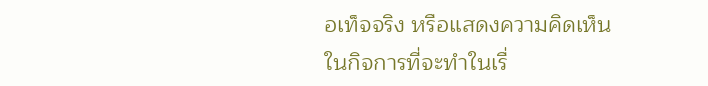อเท็จจริง หรือแสดงความคิดเห็น ในกิจการที่จะทําในเรื่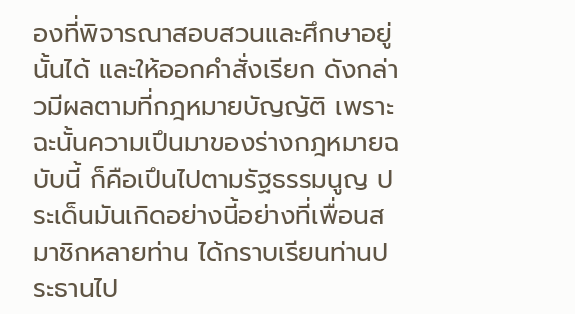องที่พิจารณาสอบสวนและศึกษาอยู่นั้นได้ และให้ออกคําสั่งเรียก ดังกล่าวมีผลตามที่กฎหมายบัญญัติ เพราะฉะนั้นความเปึนมาของร่างกฎหมายฉบับนี้ ก็คือเปึนไปตามรัฐธรรมนูญ ประเด็นมันเกิดอย่างนี้อย่างที่เพื่อนสมาชิกหลายท่าน ได้กราบเรียนท่านประธานไป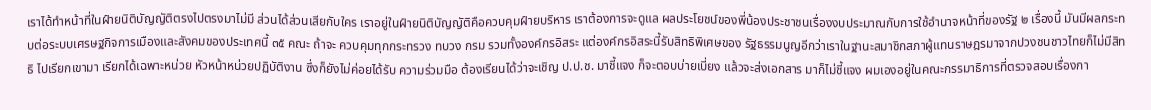เราได้ทําหน้าที่ในฝ์ายนิติบัญญัติตรงไปตรงมาไม่มี ส่วนได้ส่วนเสียกับใคร เราอยู่ในฝ์ายนิติบัญญัติคือควบคุมฝ์ายบริหาร เราต้องการจะดูแล ผลประโยชน์ของพี่น้องประชาชนเรื่องงบประมาณกับการใช้อํานาจหน้าที่ของรัฐ ๒ เรื่องนี้ มันมีผลกระทบต่อระบบเศรษฐกิจการเมืองและสังคมของประเทศนี้ ๓๕ คณะ ถ้าจะ ควบคุมทุกกระทรวง ทบวง กรม รวมทั้งองค์กรอิสระ แต่องค์กรอิสระนี้รับสิทธิพิเศษของ รัฐธรรมนูญอีกว่าเราในฐานะสมาชิกสภาผู้แทนราษฎรมาจากปวงชนชาวไทยก็ไม่มีสิทธิ ไปเรียกเขามา เรียกได้เฉพาะหน่วย หัวหน้าหน่วยปฏิบัติงาน ซึ่งก็ยังไม่ค่อยได้รับ ความร่วมมือ ต้องเรียนได้ว่าจะเชิญ ป.ป.ช. มาชี้แจง ก็จะตอบบ่ายเบี่ยง แล้วจะส่งเอกสาร มาก็ไม่ชี้แจง ผมเองอยู่ในคณะกรรมาธิการที่ตรวจสอบเรื่องกา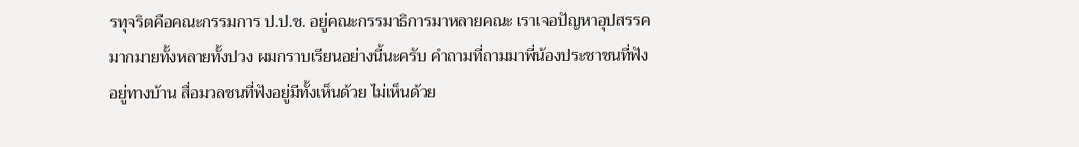รทุจริตคือคณะกรรมการ ป.ป.ช. อยู่คณะกรรมาธิการมาหลายคณะ เราเจอปัญหาอุปสรรคมากมายทั้งหลายทั้งปวง ผมกราบเรียนอย่างนี้นะครับ คําถามที่ถามมาพี่น้องประชาชนที่ฟังอยู่ทางบ้าน สื่อมวลชนที่ฟังอยู่มีทั้งเห็นด้วย ไม่เห็นด้วย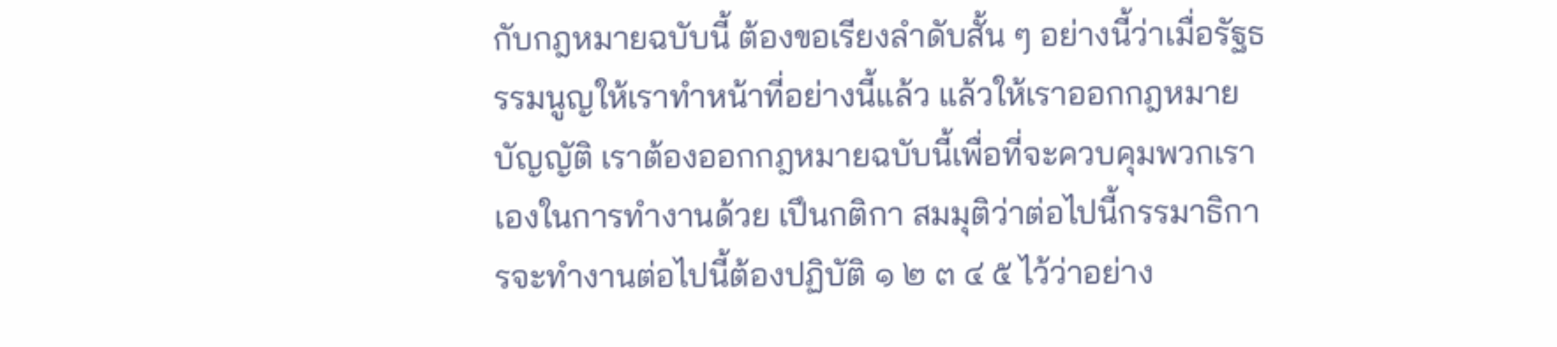กับกฎหมายฉบับนี้ ต้องขอเรียงลําดับสั้น ๆ อย่างนี้ว่าเมื่อรัฐธรรมนูญให้เราทําหน้าที่อย่างนี้แล้ว แล้วให้เราออกกฎหมายบัญญัติ เราต้องออกกฎหมายฉบับนี้เพื่อที่จะควบคุมพวกเราเองในการทํางานด้วย เปึนกติกา สมมุติว่าต่อไปนี้กรรมาธิการจะทํางานต่อไปนี้ต้องปฏิบัติ ๑ ๒ ๓ ๔ ๕ ไว้ว่าอย่าง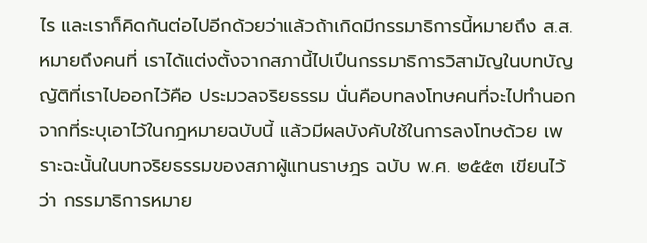ไร และเราก็คิดกันต่อไปอีกด้วยว่าแล้วถ้าเกิดมีกรรมาธิการนี้หมายถึง ส.ส. หมายถึงคนที่ เราได้แต่งตั้งจากสภานี้ไปเปึนกรรมาธิการวิสามัญในบทบัญญัติที่เราไปออกไว้คือ ประมวลจริยธรรม นั่นคือบทลงโทษคนที่จะไปทํานอกจากที่ระบุเอาไว้ในกฎหมายฉบับนี้ แล้วมีผลบังคับใช้ในการลงโทษด้วย เพราะฉะนั้นในบทจริยธรรมของสภาผู้แทนราษฎร ฉบับ พ.ศ. ๒๕๕๓ เขียนไว้ว่า กรรมาธิการหมาย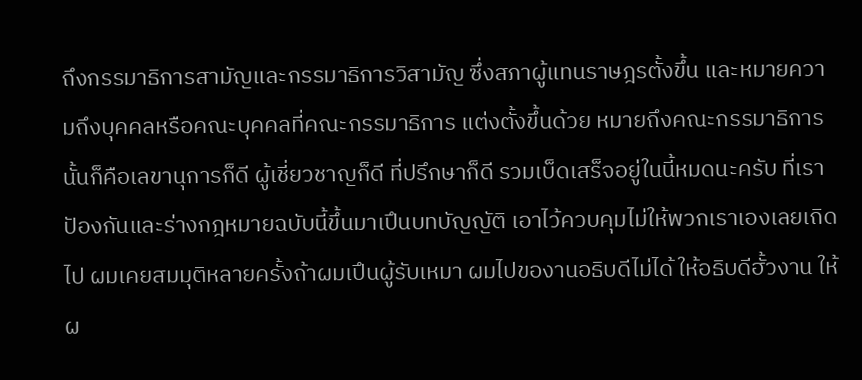ถึงกรรมาธิการสามัญและกรรมาธิการวิสามัญ ซึ่งสภาผู้แทนราษฎรตั้งขึ้น และหมายความถึงบุคคลหรือคณะบุคคลที่คณะกรรมาธิการ แต่งตั้งขึ้นด้วย หมายถึงคณะกรรมาธิการนั้นก็คือเลขานุการก็ดี ผู้เชี่ยวชาญก็ดี ที่ปรึกษาก็ดี รวมเบ็ดเสร็จอยู่ในนี้หมดนะครับ ที่เราปัองกันและร่างกฎหมายฉบับนี้ขึ้นมาเปึนบทบัญญัติ เอาไว้ควบคุมไม่ให้พวกเราเองเลยเถิดไป ผมเคยสมมุติหลายครั้งถ้าผมเปึนผู้รับเหมา ผมไปของานอธิบดีไม่ได้ ให้อธิบดีฮั้วงาน ให้ผ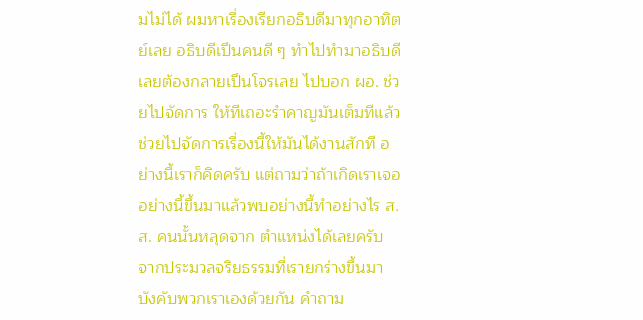มไม่ได้ ผมหาเรื่องเรียกอธิบดีมาทุกอาทิตย์เลย อธิบดีเปึนคนดี ๆ ทําไปทํามาอธิบดีเลยต้องกลายเปึนโจรเลย ไปบอก ผอ. ช่วยไปจัดการ ให้ทีเถอะรําคาญมันเต็มทีแล้ว ช่วยไปจัดการเรื่องนี้ให้มันได้งานสักที อย่างนี้เราก็คิดครับ แต่ถามว่าถ้าเกิดเราเจออย่างนี้ขึ้นมาแล้วพบอย่างนี้ทําอย่างไร ส.ส. คนนั้นหลุดจาก ตําแหน่งได้เลยครับ จากประมวลจริยธรรมที่เรายกร่างขึ้นมาบังคับพวกเราเองด้วยกัน คําถาม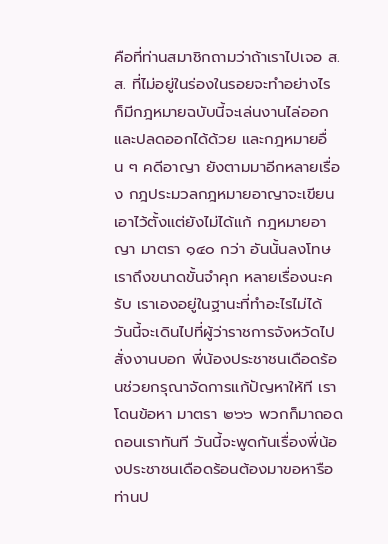คือที่ท่านสมาชิกถามว่าถ้าเราไปเจอ ส.ส. ที่ไม่อยู่ในร่องในรอยจะทําอย่างไร ก็มีกฎหมายฉบับนี้จะเล่นงานไล่ออกและปลดออกได้ด้วย และกฎหมายอื่น ๆ คดีอาญา ยังตามมาอีกหลายเรื่อง กฎประมวลกฎหมายอาญาจะเขียนเอาไว้ตั้งแต่ยังไม่ได้แก้ กฎหมายอาญา มาตรา ๑๔๐ กว่า อันนั้นลงโทษเราถึงขนาดขั้นจําคุก หลายเรื่องนะครับ เราเองอยู่ในฐานะที่ทําอะไรไม่ได้ วันนี้จะเดินไปที่ผู้ว่าราชการจังหวัดไปสั่งงานบอก พี่น้องประชาชนเดือดร้อนช่วยกรุณาจัดการแก้ปัญหาให้ที เราโดนข้อหา มาตรา ๒๖๖ พวกก็มาถอดถอนเราทันที วันนี้จะพูดกันเรื่องพี่น้องประชาชนเดือดร้อนต้องมาขอหารือ ท่านป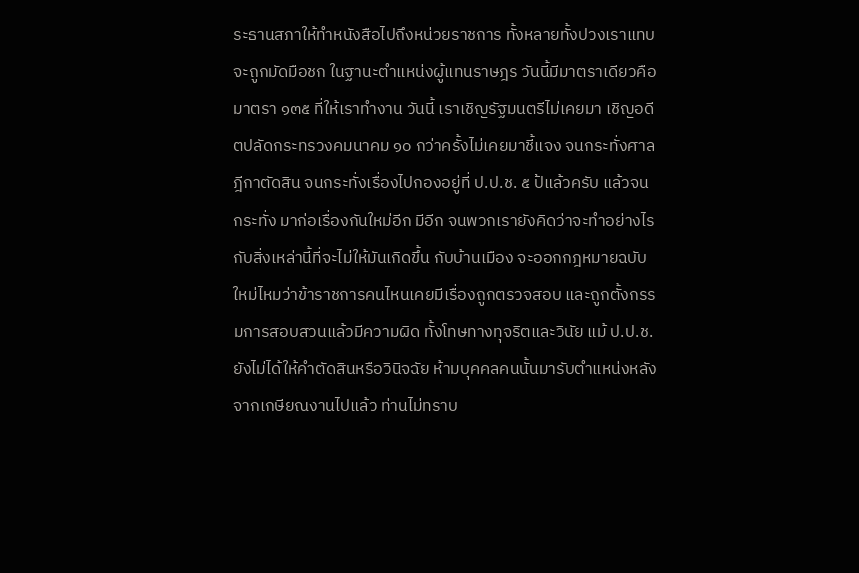ระธานสภาให้ทําหนังสือไปถึงหน่วยราชการ ทั้งหลายทั้งปวงเราแทบจะถูกมัดมือชก ในฐานะตําแหน่งผู้แทนราษฎร วันนี้มีมาตราเดียวคือมาตรา ๑๓๕ ที่ให้เราทํางาน วันนี้ เราเชิญรัฐมนตรีไม่เคยมา เชิญอดีตปลัดกระทรวงคมนาคม ๑๐ กว่าครั้งไม่เคยมาชี้แจง จนกระทั่งศาลฎีกาตัดสิน จนกระทั่งเรื่องไปกองอยู่ที่ ป.ป.ช. ๕ ป้แล้วครับ แล้วจนกระทั่ง มาก่อเรื่องกันใหม่อีก มีอีก จนพวกเรายังคิดว่าจะทําอย่างไรกับสิ่งเหล่านี้ที่จะไม่ให้มันเกิดขึ้น กับบ้านเมือง จะออกกฎหมายฉบับใหม่ไหมว่าข้าราชการคนไหนเคยมีเรื่องถูกตรวจสอบ และถูกตั้งกรรมการสอบสวนแล้วมีความผิด ทั้งโทษทางทุจริตและวินัย แม้ ป.ป.ช. ยังไม่ได้ให้คําตัดสินหรือวินิจฉัย ห้ามบุคคลคนนั้นมารับตําแหน่งหลังจากเกษียณงานไปแล้ว ท่านไม่ทราบ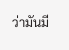ว่ามันมี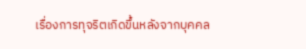เรื่องการทุจริตเกิดขึ้นหลังจากบุคคล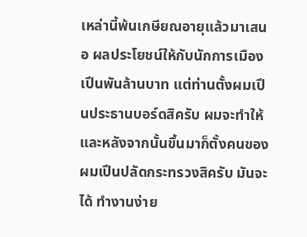เหล่านี้พ้นเกษียณอายุแล้วมาเสนอ ผลประโยชน์ให้กับนักการเมืองเปึนพันล้านบาท แต่ท่านตั้งผมเปึนประธานบอร์ดสิครับ ผมจะทําให้ และหลังจากนั้นขึ้นมาก็ตั้งคนของผมเปึนปลัดกระทรวงสิครับ มันจะได้ ทํางานง่าย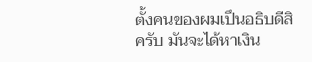ตั้งคนของผมเปึนอธิบดีสิครับ มันจะได้หาเงิน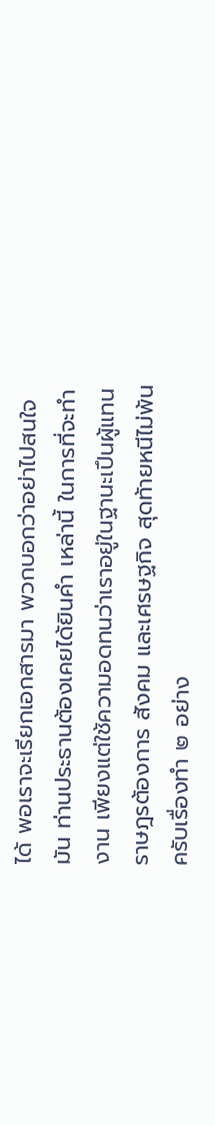ได้ พอเราจะเรียกเอกสารมา พวกบอกว่าอย่าไปสนใจมัน ท่านประธานต้องเคยได้ยินคํา เหล่านี้ ในการที่จะทํางาน เพียงแต่ใช้ความอดทนว่าเราอยู่ในฐานะเปึนผู้แทนราษฎรต้องการ สังคม และเศรษฐกิจ สุดท้ายหนีไม่พ้นครับเรื่องทํา ๒ อย่าง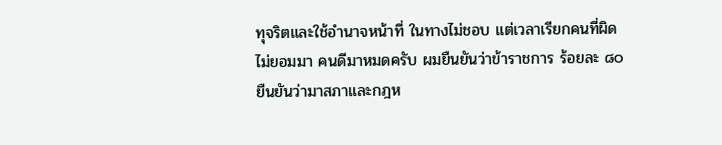ทุจริตและใช้อํานาจหน้าที่ ในทางไม่ชอบ แต่เวลาเรียกคนที่ผิดไม่ยอมมา คนดีมาหมดครับ ผมยืนยันว่าข้าราชการ ร้อยละ ๘๐ ยืนยันว่ามาสภาและกฎห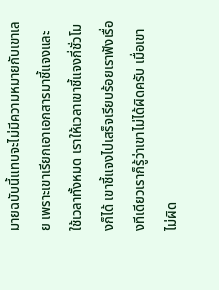มายฉบับนี้แทบจะไม่มีความหมายกับเขาเลย เพราะเขาเรียกเอาเอกสารมาชี้แจงและใช้เวลาทั้งหมด เราให้เวลาเขาชี้แจงกี่ชั่วโมงก็ได้ เขาชี้แจงไปเสร็จเรียบร้อยเราฟังเรื่องทีเดียวเราก็รู้ว่าเขาไม่ได้ผิดครับ เมื่อเขาไม่ผิด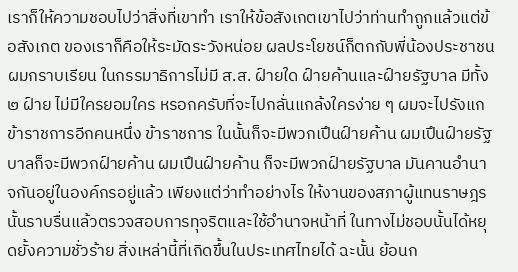เราก็ให้ความชอบไปว่าสิ่งที่เขาทํา เราให้ข้อสังเกตเขาไปว่าท่านทําถูกแล้วแต่ข้อสังเกต ของเราก็คือให้ระมัดระวังหน่อย ผลประโยชน์ก็ตกกับพี่น้องประชาชน ผมกราบเรียน ในกรรมาธิการไม่มี ส.ส. ฝ์ายใด ฝ์ายค้านและฝ์ายรัฐบาล มีทั้ง ๒ ฝ์าย ไม่มีใครยอมใคร หรอกครับที่จะไปกลั่นแกล้งใครง่าย ๆ ผมจะไปรังแกข้าราชการอีกคนหนึ่ง ข้าราชการ ในนั้นก็จะมีพวกเปึนฝ์ายค้าน ผมเปึนฝ์ายรัฐบาลก็จะมีพวกฝ์ายค้าน ผมเปึนฝ์ายค้าน ก็จะมีพวกฝ์ายรัฐบาล มันคานอํานาจกันอยู่ในองค์กรอยู่แล้ว เพียงแต่ว่าทําอย่างไร ให้งานของสภาผู้แทนราษฎรนั้นราบรื่นแล้วตรวจสอบการทุจริตและใช้อํานาจหน้าที่ ในทางไม่ชอบนั้นได้หยุดยั้งความชั่วร้าย สิ่งเหล่านี้ที่เกิดขึ้นในประเทศไทยได้ ฉะนั้น ย้อนก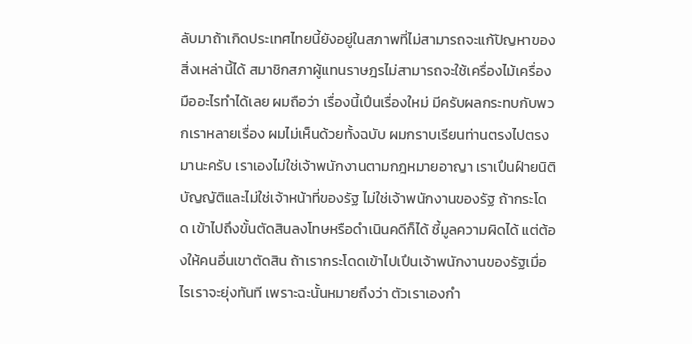ลับมาถ้าเกิดประเทศไทยนี้ยังอยู่ในสภาพที่ไม่สามารถจะแก้ปัญหาของสิ่งเหล่านี้ได้ สมาชิกสภาผู้แทนราษฎรไม่สามารถจะใช้เครื่องไม้เครื่องมืออะไรทําได้เลย ผมถือว่า เรื่องนี้เปึนเรื่องใหม่ มีครับผลกระทบกับพวกเราหลายเรื่อง ผมไม่เห็นด้วยทั้งฉบับ ผมกราบเรียนท่านตรงไปตรงมานะครับ เราเองไม่ใช่เจ้าพนักงานตามกฎหมายอาญา เราเปึนฝ์ายนิติบัญญัติและไม่ใช่เจ้าหน้าที่ของรัฐ ไม่ใช่เจ้าพนักงานของรัฐ ถ้ากระโดด เข้าไปถึงขั้นตัดสินลงโทษหรือดําเนินคดีก็ได้ ชี้มูลความผิดได้ แต่ต้องให้คนอื่นเขาตัดสิน ถ้าเรากระโดดเข้าไปเปึนเจ้าพนักงานของรัฐเมื่อไรเราจะยุ่งทันที เพราะฉะนั้นหมายถึงว่า ตัวเราเองกํา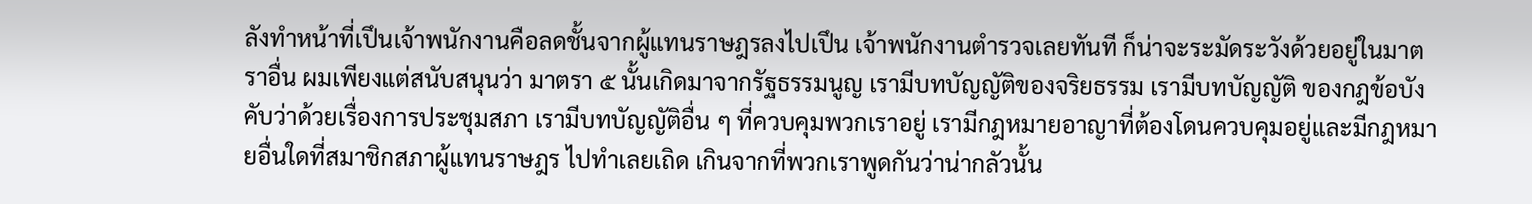ลังทําหน้าที่เปึนเจ้าพนักงานคือลดชั้นจากผู้แทนราษฎรลงไปเปึน เจ้าพนักงานตํารวจเลยทันที ก็น่าจะระมัดระวังด้วยอยู่ในมาตราอื่น ผมเพียงแต่สนับสนุนว่า มาตรา ๕ นั้นเกิดมาจากรัฐธรรมนูญ เรามีบทบัญญัติของจริยธรรม เรามีบทบัญญัติ ของกฎข้อบังคับว่าด้วยเรื่องการประชุมสภา เรามีบทบัญญัติอื่น ๆ ที่ควบคุมพวกเราอยู่ เรามีกฎหมายอาญาที่ต้องโดนควบคุมอยู่และมีกฎหมายอื่นใดที่สมาชิกสภาผู้แทนราษฎร ไปทําเลยเถิด เกินจากที่พวกเราพูดกันว่าน่ากลัวนั้น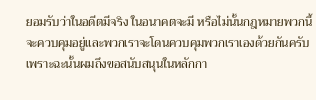ยอมรับว่าในอดีตมีจริง ในอนาคตจะมี หรือไม่นั้นกฎหมายพวกนี้จะควบคุมอยู่และพวกเราจะโดนควบคุมพวกเราเองด้วยกันครับ เพราะฉะนั้นผมถึงขอสนับสนุนในหลักกา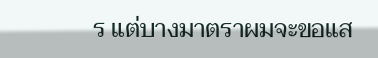ร แต่บางมาตราผมจะขอแส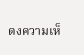ดงความเห็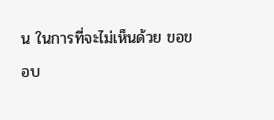น ในการที่จะไม่เห็นด้วย ขอขอบ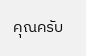คุณครับ